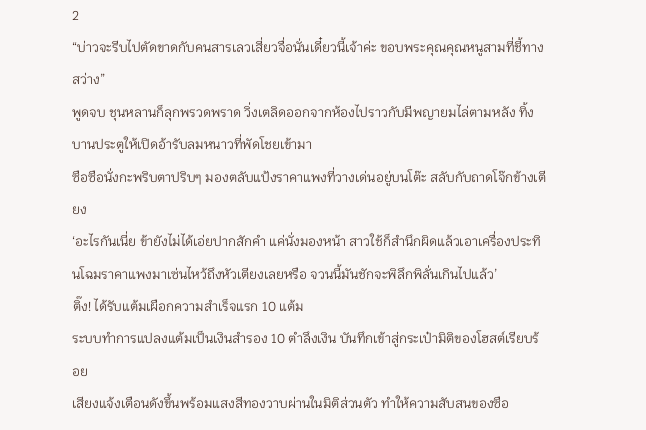2
“บ่าวจะรีบไปตัดขาดกับคนสารเลวเสี่ยวจื่อนั่นเดี๋ยวนี้เจ้าค่ะ ขอบพระคุณคุณหนูสามที่ชี้ทางสว่าง”
พูดจบ ชุนหลานก็ลุกพรวดพราด วิ่งเตลิดออกจากห้องไปราวกับมีพญายมไล่ตามหลัง ทิ้งบานประตูให้เปิดอ้ารับลมหนาวที่พัดโชยเข้ามา
ซือซือนั่งกะพริบตาปริบๆ มองตลับแป้งราคาแพงที่วางเด่นอยู่บนโต๊ะ สลับกับถาดโจ๊กข้างเตียง
‘อะไรกันเนี่ย ข้ายังไม่ได้เอ่ยปากสักคำ แค่นั่งมองหน้า สาวใช้ก็สำนึกผิดแล้วเอาเครื่องประทินโฉมราคาแพงมาเซ่นไหว้ถึงหัวเตียงเลยหรือ จวนนี้มันชักจะพิลึกพิลั่นเกินไปแล้ว’
ติ๊ง! ได้รับแต้มเผือกความสำเร็จแรก 10 แต้ม
ระบบทำการแปลงแต้มเป็นเงินสำรอง 10 ตำลึงเงิน บันทึกเข้าสู่กระเป๋ามิติของโฮสต์เรียบร้อย
เสียงแจ้งเตือนดังขึ้นพร้อมแสงสีทองวาบผ่านในมิติส่วนตัว ทำให้ความสับสนของซือ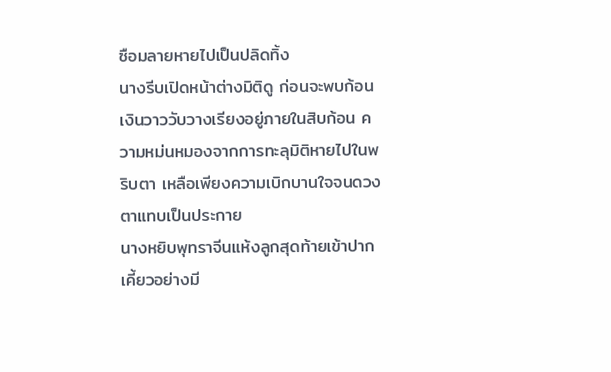ซือมลายหายไปเป็นปลิดทิ้ง
นางรีบเปิดหน้าต่างมิติดู ก่อนจะพบก้อนเงินวาววับวางเรียงอยู่ภายในสิบก้อน ความหม่นหมองจากการทะลุมิติหายไปในพริบตา เหลือเพียงความเบิกบานใจจนดวงตาแทบเป็นประกาย
นางหยิบพุทราจีนแห้งลูกสุดท้ายเข้าปาก เคี้ยวอย่างมี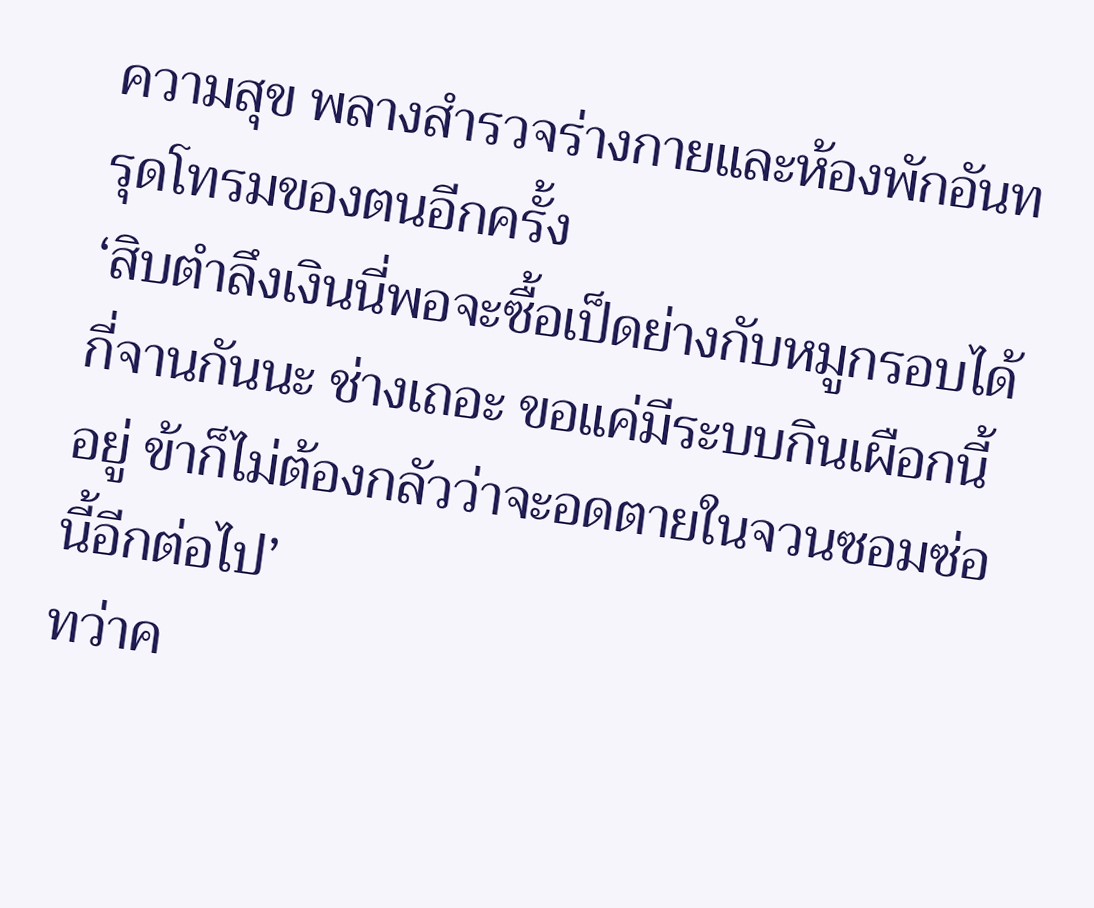ความสุข พลางสำรวจร่างกายและห้องพักอันทรุดโทรมของตนอีกครั้ง
‘สิบตำลึงเงินนี่พอจะซื้อเป็ดย่างกับหมูกรอบได้กี่จานกันนะ ช่างเถอะ ขอแค่มีระบบกินเผือกนี้อยู่ ข้าก็ไม่ต้องกลัวว่าจะอดตายในจวนซอมซ่อนี้อีกต่อไป’
ทว่าค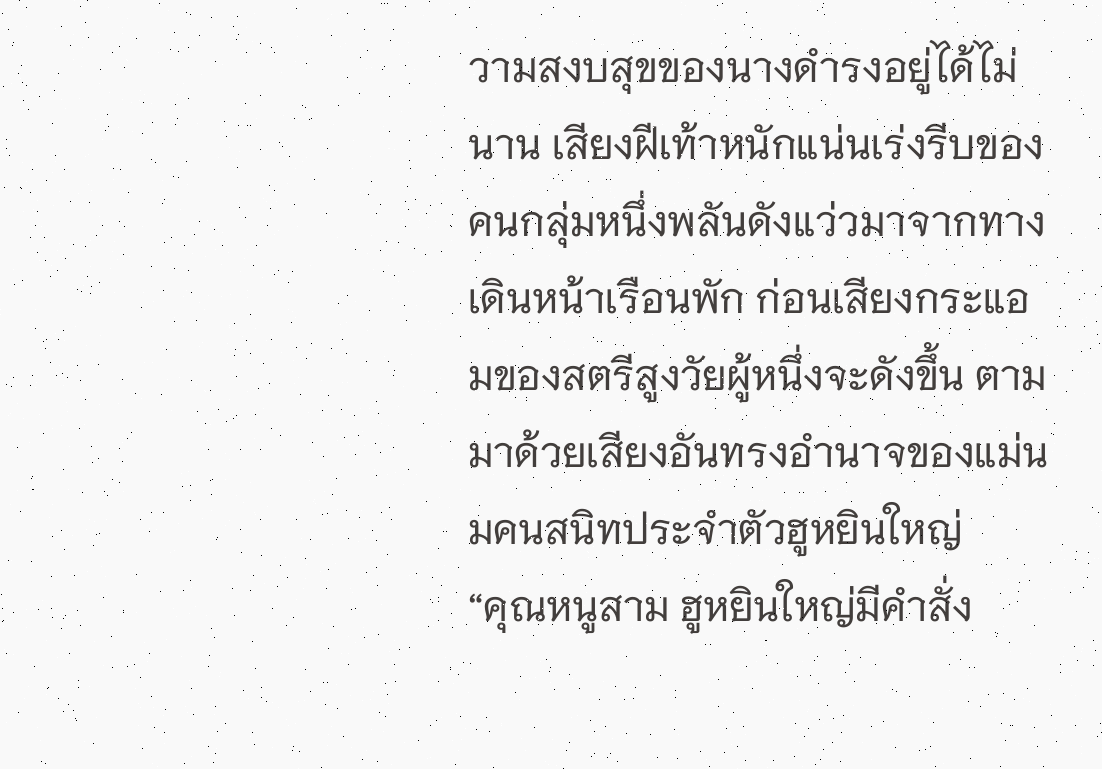วามสงบสุขของนางดำรงอยู่ได้ไม่นาน เสียงฝีเท้าหนักแน่นเร่งรีบของคนกลุ่มหนึ่งพลันดังแว่วมาจากทางเดินหน้าเรือนพัก ก่อนเสียงกระแอมของสตรีสูงวัยผู้หนึ่งจะดังขึ้น ตามมาด้วยเสียงอันทรงอำนาจของแม่นมคนสนิทประจำตัวฮูหยินใหญ่
“คุณหนูสาม ฮูหยินใหญ่มีคำสั่ง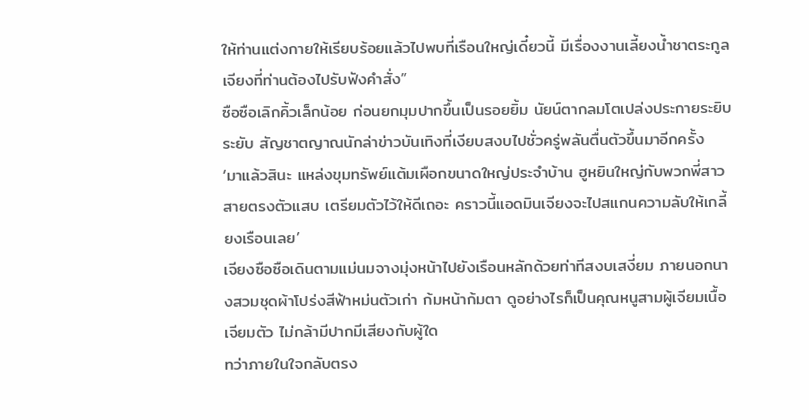ให้ท่านแต่งกายให้เรียบร้อยแล้วไปพบที่เรือนใหญ่เดี๋ยวนี้ มีเรื่องงานเลี้ยงน้ำชาตระกูลเจียงที่ท่านต้องไปรับฟังคำสั่ง”
ซือซือเลิกคิ้วเล็กน้อย ก่อนยกมุมปากขึ้นเป็นรอยยิ้ม นัยน์ตากลมโตเปล่งประกายระยิบระยับ สัญชาตญาณนักล่าข่าวบันเทิงที่เงียบสงบไปชั่วครู่พลันตื่นตัวขึ้นมาอีกครั้ง
‘มาแล้วสินะ แหล่งขุมทรัพย์แต้มเผือกขนาดใหญ่ประจำบ้าน ฮูหยินใหญ่กับพวกพี่สาวสายตรงตัวแสบ เตรียมตัวไว้ให้ดีเถอะ คราวนี้แอดมินเจียงจะไปสแกนความลับให้เกลี้ยงเรือนเลย’
เจียงซือซือเดินตามแม่นมจางมุ่งหน้าไปยังเรือนหลักด้วยท่าทีสงบเสงี่ยม ภายนอกนางสวมชุดผ้าโปร่งสีฟ้าหม่นตัวเก่า ก้มหน้าก้มตา ดูอย่างไรก็เป็นคุณหนูสามผู้เจียมเนื้อเจียมตัว ไม่กล้ามีปากมีเสียงกับผู้ใด
ทว่าภายในใจกลับตรง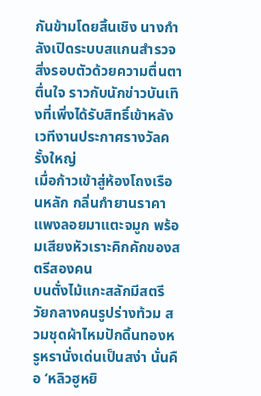กันข้ามโดยสิ้นเชิง นางกำลังเปิดระบบสแกนสำรวจสิ่งรอบตัวด้วยความตื่นตาตื่นใจ ราวกับนักข่าวบันเทิงที่เพิ่งได้รับสิทธิ์เข้าหลังเวทีงานประกาศรางวัลครั้งใหญ่
เมื่อก้าวเข้าสู่ห้องโถงเรือนหลัก กลิ่นกำยานราคาแพงลอยมาแตะจมูก พร้อมเสียงหัวเราะคิกคักของสตรีสองคน
บนตั่งไม้แกะสลักมีสตรีวัยกลางคนรูปร่างท้วม สวมชุดผ้าไหมปักดิ้นทองหรูหรานั่งเด่นเป็นสง่า นั่นคือ ‘หลิวฮูหยิ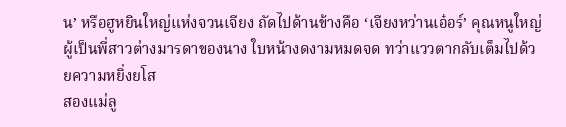น’ หรือฮูหยินใหญ่แห่งจวนเจียง ถัดไปด้านข้างคือ ‘เจียงหว่านเอ๋อร์’ คุณหนูใหญ่ผู้เป็นพี่สาวต่างมารดาของนาง ใบหน้างดงามหมดจด ทว่าแววตากลับเต็มไปด้วยความหยิ่งยโส
สองแม่ลู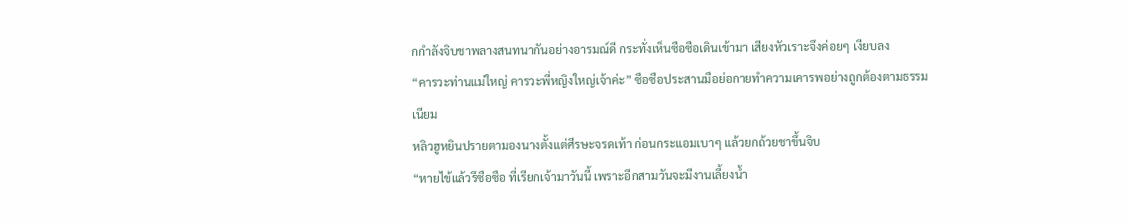กกำลังจิบชาพลางสนทนากันอย่างอารมณ์ดี กระทั่งเห็นซือซือเดินเข้ามา เสียงหัวเราะจึงค่อยๆ เงียบลง
“คารวะท่านแม่ใหญ่ คารวะพี่หญิงใหญ่เจ้าค่ะ” ซือซือประสานมือย่อกายทำความเคารพอย่างถูกต้องตามธรรมเนียม
หลิวฮูหยินปรายตามองนางตั้งแต่ศีรษะจรดเท้า ก่อนกระแอมเบาๆ แล้วยกถ้วยชาขึ้นจิบ
“หายไข้แล้วรึซือซือ ที่เรียกเจ้ามาวันนี้ เพราะอีกสามวันจะมีงานเลี้ยงน้ำ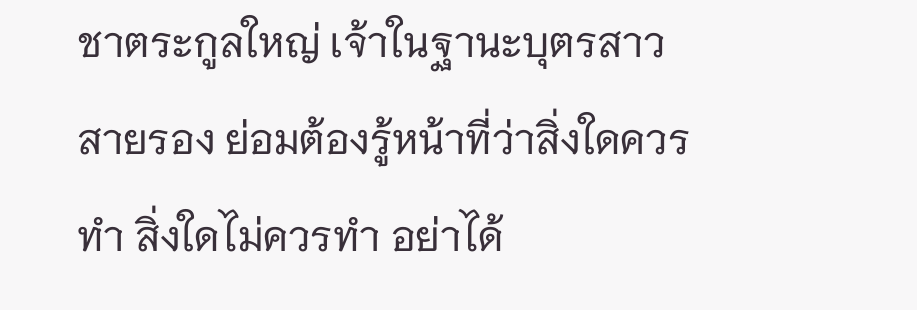ชาตระกูลใหญ่ เจ้าในฐานะบุตรสาวสายรอง ย่อมต้องรู้หน้าที่ว่าสิ่งใดควรทำ สิ่งใดไม่ควรทำ อย่าได้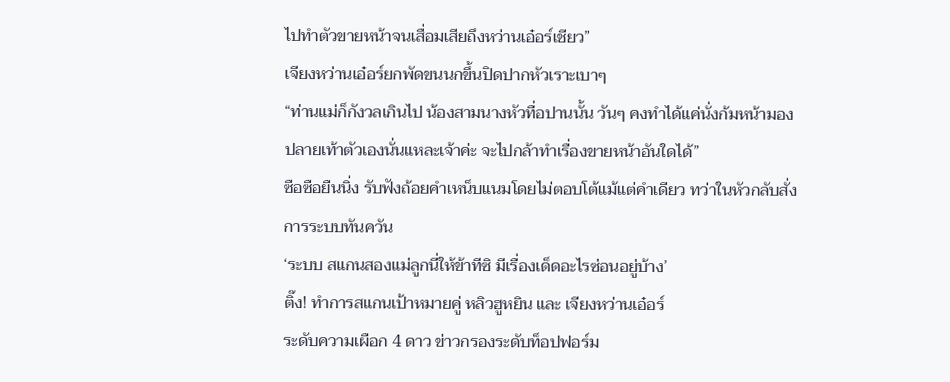ไปทำตัวขายหน้าจนเสื่อมเสียถึงหว่านเอ๋อร์เชียว”
เจียงหว่านเอ๋อร์ยกพัดขนนกขึ้นปิดปากหัวเราะเบาๆ
“ท่านแม่ก็กังวลเกินไป น้องสามนางหัวทื่อปานนั้น วันๆ คงทำได้แค่นั่งก้มหน้ามองปลายเท้าตัวเองนั่นแหละเจ้าค่ะ จะไปกล้าทำเรื่องขายหน้าอันใดได้”
ซือซือยืนนิ่ง รับฟังถ้อยคำเหน็บแนมโดยไม่ตอบโต้แม้แต่คำเดียว ทว่าในหัวกลับสั่งการระบบทันควัน
‘ระบบ สแกนสองแม่ลูกนี่ให้ข้าทีซิ มีเรื่องเด็ดอะไรซ่อนอยู่บ้าง’
ติ๊ง! ทำการสแกนเป้าหมายคู่ หลิวฮูหยิน และ เจียงหว่านเอ๋อร์
ระดับความเผือก 4 ดาว ข่าวกรองระดับท็อปฟอร์ม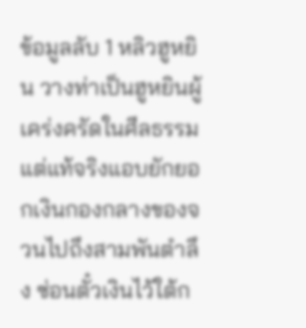ข้อมูลลับ 1 หลิวฮูหยิน วางท่าเป็นฮูหยินผู้เคร่งครัดในศีลธรรม แต่แท้จริงแอบยักยอกเงินกองกลางของจวนไปถึงสามพันตำลึง ซ่อนตั๋วเงินไว้ใต้ก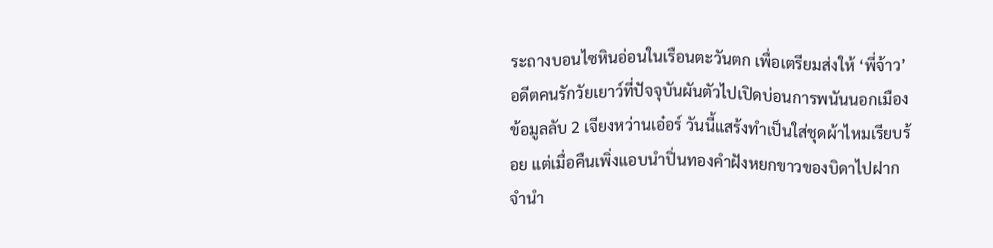ระถางบอนไซหินอ่อนในเรือนตะวันตก เพื่อเตรียมส่งให้ ‘พี่จ้าว’ อดีตคนรักวัยเยาว์ที่ปัจจุบันผันตัวไปเปิดบ่อนการพนันนอกเมือง
ข้อมูลลับ 2 เจียงหว่านเอ๋อร์ วันนี้แสร้งทำเป็นใส่ชุดผ้าไหมเรียบร้อย แต่เมื่อคืนเพิ่งแอบนำปิ่นทองคำฝังหยกขาวของบิดาไปฝากจำนำ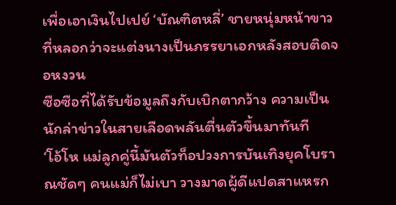เพื่อเอาเงินไปเปย์ ‘บัณฑิตหลี่’ ชายหนุ่มหน้าขาวที่หลอกว่าจะแต่งนางเป็นภรรยาเอกหลังสอบติดจอหงวน
ซือซือที่ได้รับข้อมูลถึงกับเบิกตากว้าง ความเป็นนักล่าข่าวในสายเลือดพลันตื่นตัวขึ้นมาทันที
‘โอ้โห แม่ลูกคู่นี้มันตัวท็อปวงการบันเทิงยุคโบราณชัดๆ คนแม่ก็ไม่เบา วางมาดผู้ดีแปดสาแหรก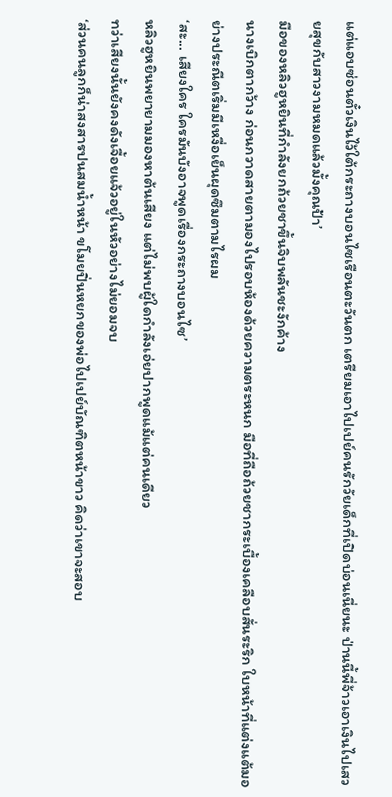แต่แอบซ่อนตั๋วเงินไว้ใต้กระถางบอนไซเรือนตะวันตก เตรียมเอาไปเปย์คนรักวัยเด็กที่เปิดบ่อนเนี่ยนะ ป่านนี้พี่จ้าวเอาเงินไปเสวยสุขกับสาวงามหมดแล้วมั้งคุณป้า’
มือของหลิวฮูหยินที่กำลังยกถ้วยชาขึ้นจิบพลันชะงักค้าง
นางเบิกตากว้าง ก่อนกวาดสายตามองไปรอบห้องด้วยความตระหนก มือที่ถือถ้วยชากระเบื้องเคลือบสั่นระริก ใบหน้าที่แต่งแต้มอย่างประณีตเริ่มมีเหงื่อเย็นผุดซึมตามไรผม
‘สะ... เสียงใคร ใครมันบังอาจพูดเรื่องกระถางบอนไซ’
หลิวฮูหยินพยายามมองหาต้นเสียง แต่ไม่พบผู้ใดกำลังเอ่ยปากพูดแม้แต่คนเดียว
ทว่าเสียงนั้นยังคงดังเจื้อยแจ้วอยู่ในหัวอย่างไม่ยอมจบ
‘ส่วนคนลูกก็น่าสงสารปนสมน้ำหน้า ขโมยปิ่นหยกของพ่อไปเปย์บัณฑิตหน้าขาว คิดว่าเขาจะสอบ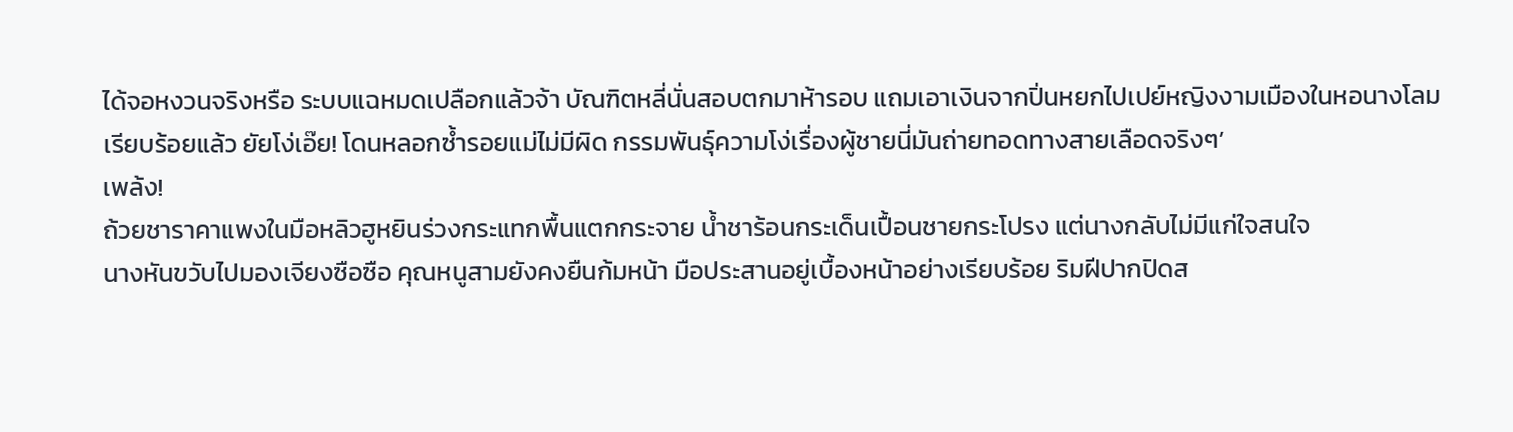ได้จอหงวนจริงหรือ ระบบแฉหมดเปลือกแล้วจ้า บัณฑิตหลี่นั่นสอบตกมาห้ารอบ แถมเอาเงินจากปิ่นหยกไปเปย์หญิงงามเมืองในหอนางโลมเรียบร้อยแล้ว ยัยโง่เอ๊ย! โดนหลอกซ้ำรอยแม่ไม่มีผิด กรรมพันธุ์ความโง่เรื่องผู้ชายนี่มันถ่ายทอดทางสายเลือดจริงๆ’
เพล้ง!
ถ้วยชาราคาแพงในมือหลิวฮูหยินร่วงกระแทกพื้นแตกกระจาย น้ำชาร้อนกระเด็นเปื้อนชายกระโปรง แต่นางกลับไม่มีแก่ใจสนใจ
นางหันขวับไปมองเจียงซือซือ คุณหนูสามยังคงยืนก้มหน้า มือประสานอยู่เบื้องหน้าอย่างเรียบร้อย ริมฝีปากปิดส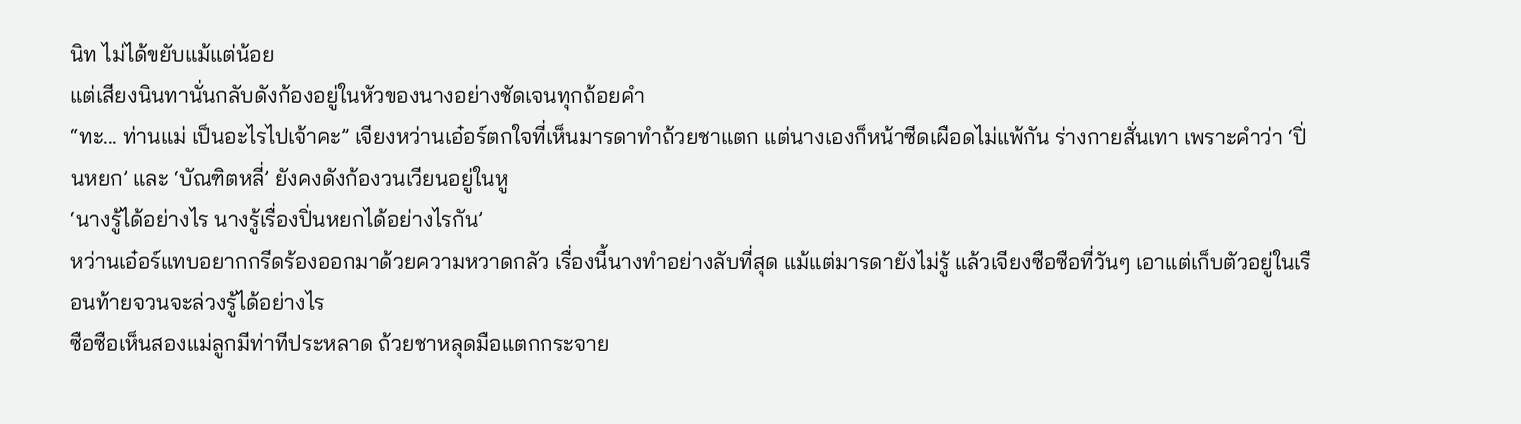นิท ไม่ได้ขยับแม้แต่น้อย
แต่เสียงนินทานั่นกลับดังก้องอยู่ในหัวของนางอย่างชัดเจนทุกถ้อยคำ
“ทะ... ท่านแม่ เป็นอะไรไปเจ้าคะ” เจียงหว่านเอ๋อร์ตกใจที่เห็นมารดาทำถ้วยชาแตก แต่นางเองก็หน้าซีดเผือดไม่แพ้กัน ร่างกายสั่นเทา เพราะคำว่า ‘ปิ่นหยก’ และ ‘บัณฑิตหลี่’ ยังคงดังก้องวนเวียนอยู่ในหู
‘นางรู้ได้อย่างไร นางรู้เรื่องปิ่นหยกได้อย่างไรกัน’
หว่านเอ๋อร์แทบอยากกรีดร้องออกมาด้วยความหวาดกลัว เรื่องนี้นางทำอย่างลับที่สุด แม้แต่มารดายังไม่รู้ แล้วเจียงซือซือที่วันๆ เอาแต่เก็บตัวอยู่ในเรือนท้ายจวนจะล่วงรู้ได้อย่างไร
ซือซือเห็นสองแม่ลูกมีท่าทีประหลาด ถ้วยชาหลุดมือแตกกระจาย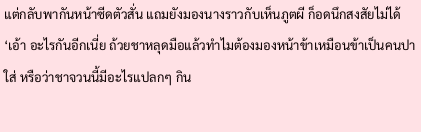แต่กลับพากันหน้าซีดตัวสั่น แถมยังมองนางราวกับเห็นภูตผี ก็อดนึกสงสัยไม่ได้
‘เอ้า อะไรกันอีกเนี่ย ถ้วยชาหลุดมือแล้วทำไมต้องมองหน้าข้าเหมือนข้าเป็นคนปาใส่ หรือว่าชาจวนนี้มีอะไรแปลกๆ กิน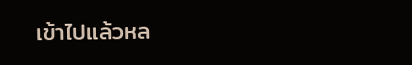เข้าไปแล้วหล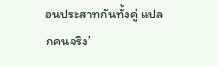อนประสาทกันทั้งคู่ แปลกคนจริง’